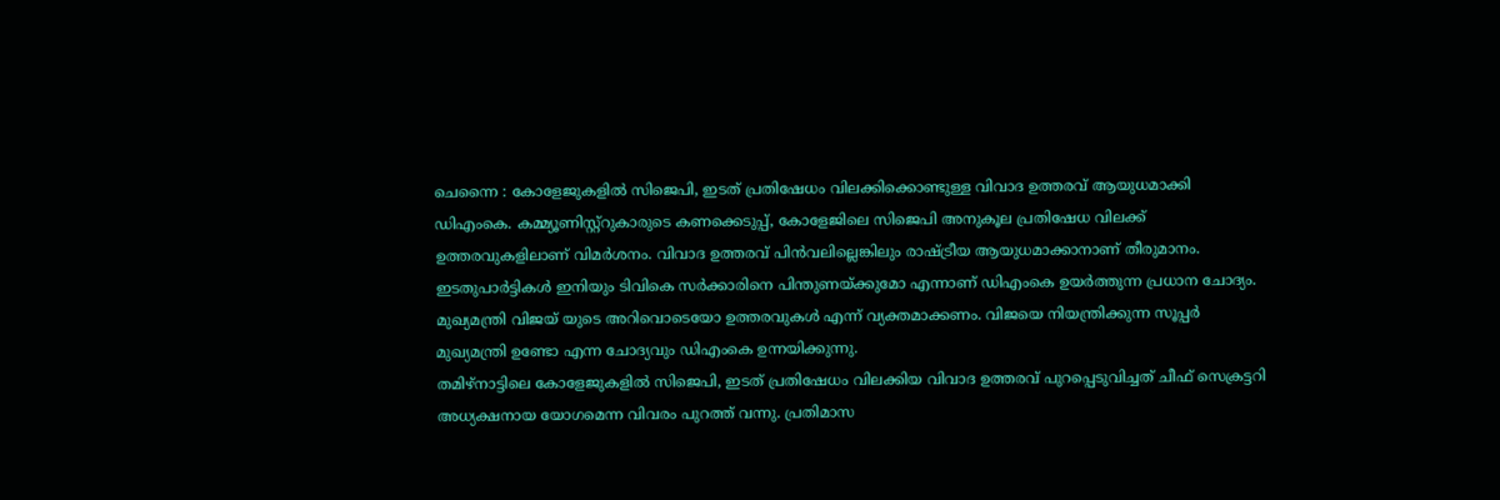ചെന്നൈ : കോളേജുകളിൽ സിജെപി, ഇടത് പ്രതിഷേധം വിലക്കിക്കൊണ്ടുള്ള വിവാദ ഉത്തരവ് ആയുധമാക്കി ഡിഎംകെ. കമ്മ്യൂണിസ്റ്റ്റുകാരുടെ കണക്കെടുപ്പ്, കോളേജിലെ സിജെപി അനുകൂല പ്രതിഷേധ വിലക്ക് ഉത്തരവുകളിലാണ് വിമർശനം. വിവാദ ഉത്തരവ് പിൻവലില്ലെങ്കിലും രാഷ്ട്രീയ ആയുധമാക്കാനാണ് തീരുമാനം. ഇടതുപാർട്ടികൾ ഇനിയും ടിവികെ സർക്കാരിനെ പിന്തുണയ്ക്കുമോ എന്നാണ് ഡിഎംകെ ഉയർത്തുന്ന പ്രധാന ചോദ്യം. മുഖ്യമന്ത്രി വിജയ് യുടെ അറിവൊടെയോ ഉത്തരവുകൾ എന്ന് വ്യക്തമാക്കണം. വിജയെ നിയന്ത്രിക്കുന്ന സൂപ്പർ മുഖ്യമന്ത്രി ഉണ്ടോ എന്ന ചോദ്യവും ഡിഎംകെ ഉന്നയിക്കുന്നു.
തമിഴ്നാട്ടിലെ കോളേജുകളിൽ സിജെപി, ഇടത് പ്രതിഷേധം വിലക്കിയ വിവാദ ഉത്തരവ് പുറപ്പെടുവിച്ചത് ചീഫ് സെക്രട്ടറി അധ്യക്ഷനായ യോഗമെന്ന വിവരം പുറത്ത് വന്നു. പ്രതിമാസ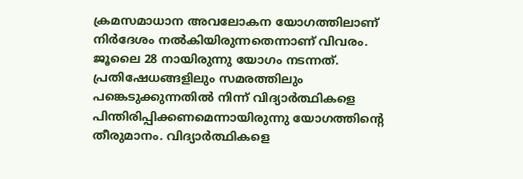ക്രമസമാധാന അവലോകന യോഗത്തിലാണ് നിർദേശം നൽകിയിരുന്നതെന്നാണ് വിവരം. ജൂലൈ 28 നായിരുന്നു യോഗം നടന്നത്. പ്രതിഷേധങ്ങളിലും സമരത്തിലും പങ്കെടുക്കുന്നതിൽ നിന്ന് വിദ്യാർത്ഥികളെ പിന്തിരിപ്പിക്കണമെന്നായിരുന്നു യോഗത്തിന്റെ തീരുമാനം. വിദ്യാർത്ഥികളെ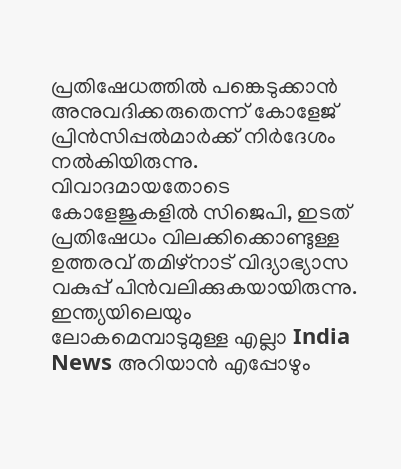പ്രതിഷേധത്തിൽ പങ്കെടുക്കാൻ അനുവദിക്കരുതെന്ന് കോളേജ് പ്രിൻസിപ്പൽമാർക്ക് നിർദേശം നൽകിയിരുന്നു. വിവാദമായതോടെ കോളേജുകളിൽ സിജെപി, ഇടത് പ്രതിഷേധം വിലക്കിക്കൊണ്ടുള്ള ഉത്തരവ് തമിഴ്നാട് വിദ്യാഭ്യാസ വകുപ്പ് പിൻവലിക്കുകയായിരുന്നു.
ഇന്ത്യയിലെയും ലോകമെമ്പാടുമുള്ള എല്ലാ India News അറിയാൻ എപ്പോഴും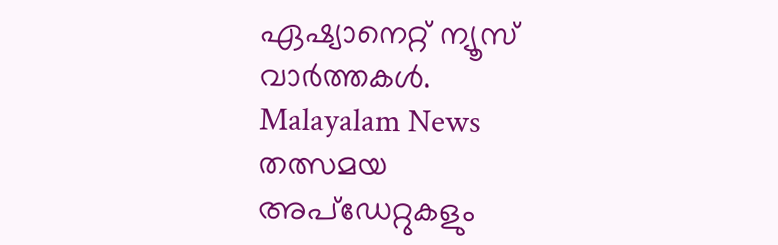ഏഷ്യാനെറ്റ് ന്യൂസ് വാർത്തകൾ. Malayalam News തത്സമയ അപ്ഡേറ്റുകളും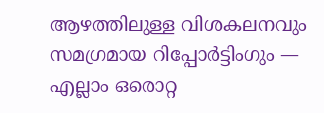ആഴത്തിലുള്ള വിശകലനവും സമഗ്രമായ റിപ്പോർട്ടിംഗും — എല്ലാം ഒരൊറ്റ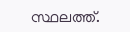സ്ഥലത്ത്.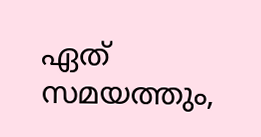ഏത് സമയത്തും,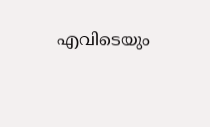എവിടെയും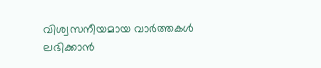വിശ്വസനീയമായ വാർത്തകൾ ലഭിക്കാൻ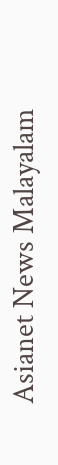Asianet News Malayalam